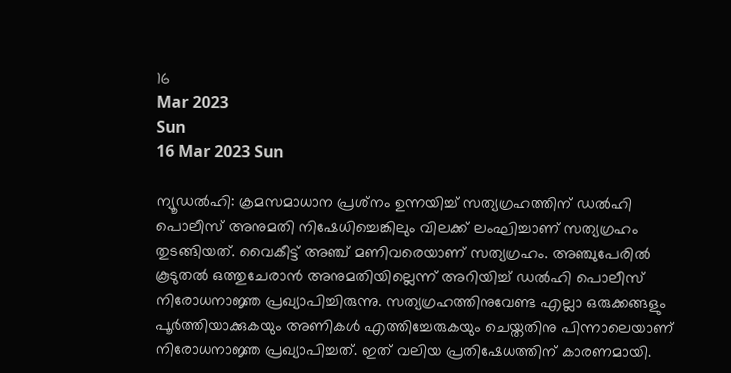16
Mar 2023
Sun
16 Mar 2023 Sun

ന്യൂഡൽഹി: ക്രമസമാധാന പ്രശ്‌നം ഉന്നയിച്ച് സത്യഗ്രഹത്തിന് ഡൽഹി പൊലീസ് അനുമതി നിഷേധിച്ചെങ്കിലും വിലക്ക് ലംഘിച്ചാണ് സത്യഗ്രഹം തുടങ്ങിയത്. വൈകീട്ട് അഞ്ച് മണിവരെയാണ് സത്യഗ്രഹം. അഞ്ചുപേരിൽ കൂടുതൽ ഒത്തുചേരാൻ അനുമതിയില്ലെന്ന് അറിയിച്ച് ഡൽഹി പൊലീസ് നിരോധനാജ്ഞ പ്രഖ്യാപിച്ചിരുന്നു. സത്യഗ്രഹത്തിനുവേണ്ട എല്ലാ ഒരുക്കങ്ങളും പൂർത്തിയാക്കുകയും അണികൾ എത്തിച്ചേരുകയും ചെയ്തതിനു പിന്നാലെയാണ് നിരോധനാജ്ഞ പ്രഖ്യാപിച്ചത്. ഇത് വലിയ പ്രതിഷേധത്തിന് കാരണമായി.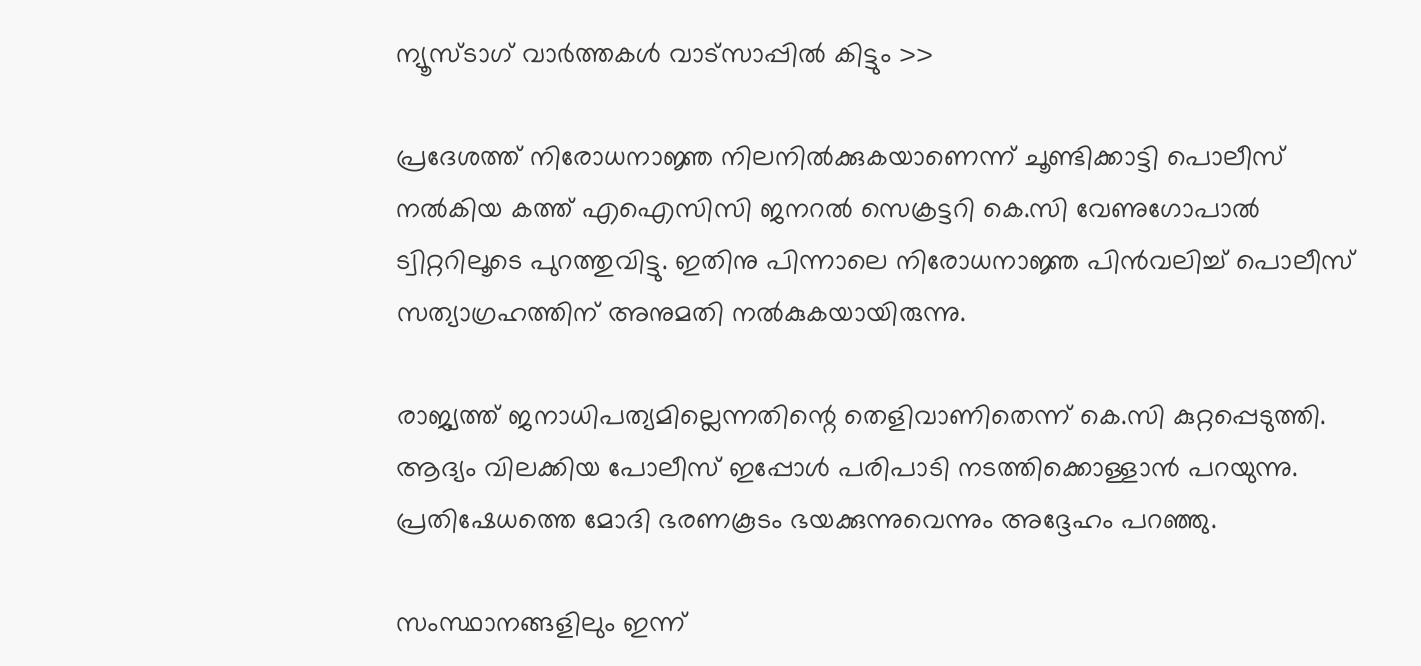ന്യൂസ്ടാഗ് വാര്‍ത്തകള്‍ വാട്‌സാപ്പില്‍ കിട്ടും >>

പ്രദേശത്ത് നിരോധനാജ്ഞ നിലനിൽക്കുകയാണെന്ന് ചൂണ്ടിക്കാട്ടി പൊലീസ് നൽകിയ കത്ത് എഐസിസി ജനറൽ സെക്രട്ടറി കെ.സി വേണുഗോപാൽ ട്വിറ്ററിലൂടെ പുറത്തുവിട്ടു. ഇതിനു പിന്നാലെ നിരോധനാജ്ഞ പിൻവലിച്ച് പൊലീസ് സത്യാഗ്രഹത്തിന് അനുമതി നൽകുകയായിരുന്നു.

രാജ്യത്ത് ജനാധിപത്യമില്ലെന്നതിന്റെ തെളിവാണിതെന്ന് കെ.സി കുറ്റപ്പെടുത്തി. ആദ്യം വിലക്കിയ പോലീസ് ഇപ്പോൾ പരിപാടി നടത്തിക്കൊള്ളാൻ പറയുന്നു. പ്രതിഷേധത്തെ മോദി ഭരണകൂടം ഭയക്കുന്നുവെന്നും അദ്ദേഹം പറഞ്ഞു.

സംസ്ഥാനങ്ങളിലും ഇന്ന്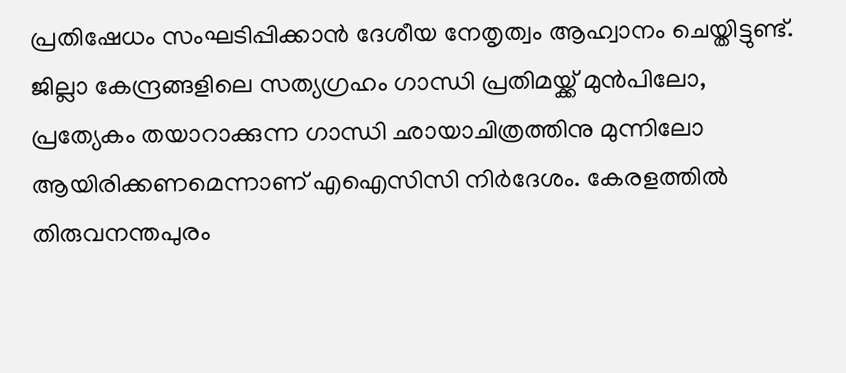പ്രതിഷേധം സംഘടിപ്പിക്കാൻ ദേശീയ നേതൃത്വം ആഹ്വാനം ചെയ്തിട്ടുണ്ട്. ജില്ലാ കേന്ദ്രങ്ങളിലെ സത്യഗ്രഹം ഗാന്ധി പ്രതിമയ്ക്ക് മുൻപിലോ, പ്രത്യേകം തയാറാക്കുന്ന ഗാന്ധി ഛായാചിത്രത്തിനു മുന്നിലോ ആയിരിക്കണമെന്നാണ് എഐസിസി നിർദേശം. കേരളത്തിൽ തിരുവനന്തപുരം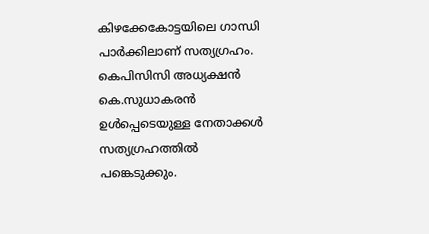കിഴക്കേകോട്ടയിലെ ഗാന്ധി പാർക്കിലാണ് സത്യഗ്രഹം. കെപിസിസി അധ്യക്ഷൻ കെ.സുധാകരൻ ഉൾപ്പെടെയുള്ള നേതാക്കൾ സത്യഗ്രഹത്തിൽ പങ്കെടുക്കും.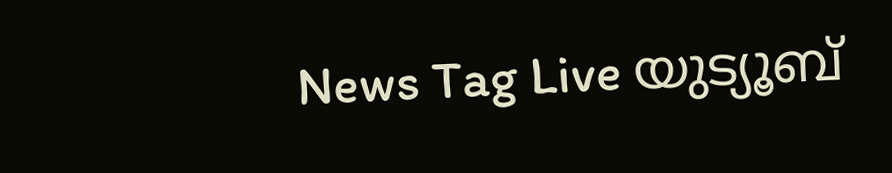News Tag Live യുട്യൂബ്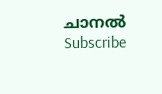ചാനല്‍ Subscribe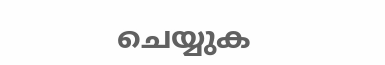ചെയ്യുക